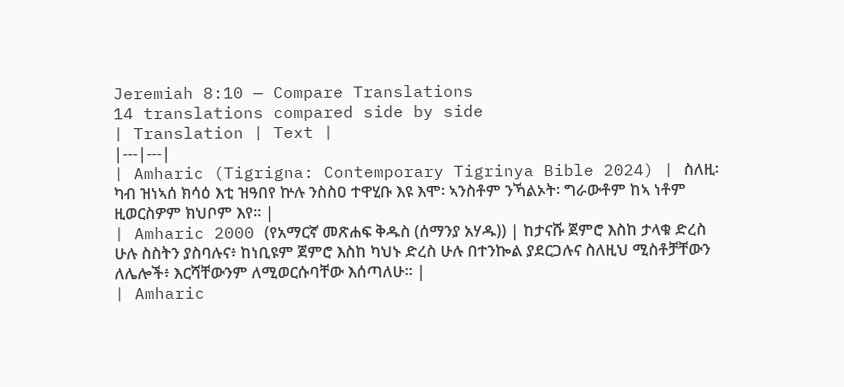Jeremiah 8:10 — Compare Translations
14 translations compared side by side
| Translation | Text |
|---|---|
| Amharic (Tigrigna: Contemporary Tigrinya Bible 2024) | ስለዚ፡ ካብ ዝነኣሰ ክሳዕ እቲ ዝዓበየ ኵሉ ንስስዐ ተዋሂቡ እዩ እሞ፡ ኣንስቶም ንኻልኦት፡ ግራውቶም ከኣ ነቶም ዚወርስዎም ክህቦም እየ። |
| Amharic 2000 (የአማርኛ መጽሐፍ ቅዱስ (ሰማንያ አሃዱ)) | ከታናሹ ጀምሮ እስከ ታላቁ ድረስ ሁሉ ስስትን ያስባሉና፥ ከነቢዩም ጀምሮ እስከ ካህኑ ድረስ ሁሉ በተንኰል ያደርጋሉና ስለዚህ ሚስቶቻቸውን ለሌሎች፥ እርሻቸውንም ለሚወርሱባቸው እሰጣለሁ። |
| Amharic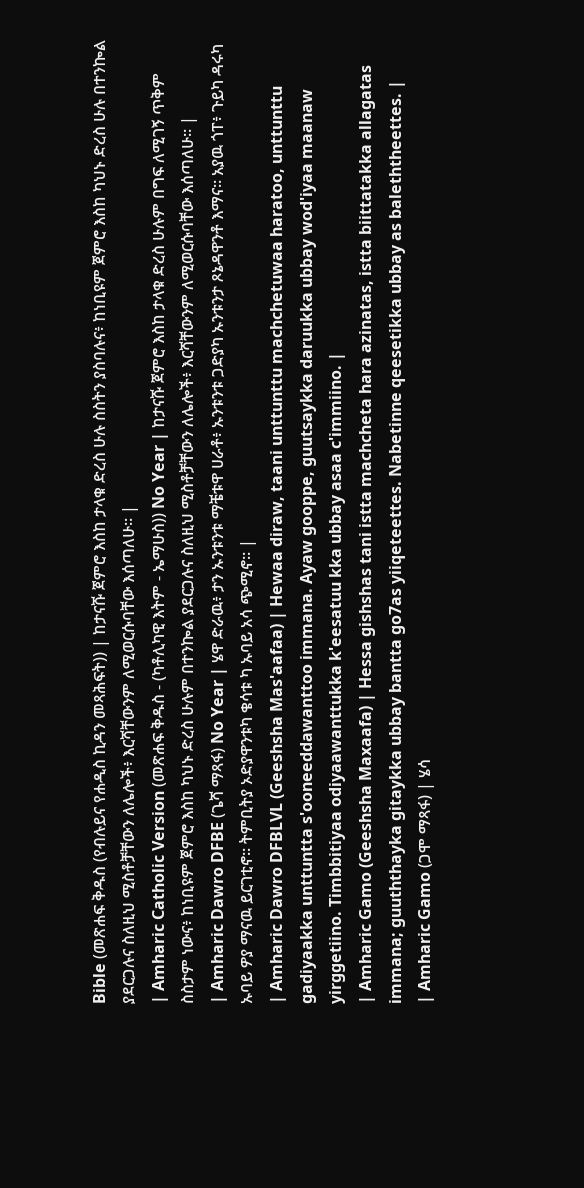Bible (መጽሐፍ ቅዱስ (የብሉይና የሐዲስ ኪዳን መጻሕፍት)) | ከታናሹ ጀምሮ እስከ ታላቁ ድረስ ሁሉ ስስትን ያስባሉና፥ ከነቢዩም ጀምሮ እስከ ካህኑ ድረስ ሁሉ በተንኰል ያደርጋሉና ስለዚህ ሚስቶቻቸውን ለሌሎች፥ እርሻቸውንም ለሚወርሱባቸው እሰጣለሁ። |
| Amharic Catholic Version (መጽሐፍ ቅዱስ - (ካቶሊካዊ እትም - ኤማሁስ)) No Year | ከታናሹ ጀምሮ እስከ ታላቁ ድረስ ሁሉም በግፍ ለሚገኝ ጥቅም ስስታም ነውና፥ ከነቢዩም ጀምሮ እስከ ካህኑ ድረስ ሁሉም በተንኰል ያደርጋሉና ስለዚህ ሚስቶቻቸውን ለሌሎች፥ እርሻቸውንም ለሚወርሱባቸው እሰጣለሁ። |
| Amharic Dawro DFBE (ጌሻ ማጻፋ) No Year | ሄዋ ድራዉ፥ ታን ኡንቱንቱ ማቼቱዋ ሀራቶ፥ ኡንቱንቱ ጋድያካ ኡንቱንታ ጾኔዳዋንቶ እማና። አያዉ ጎፐ፥ ጉይካ ዳሩካ ኡባይ ዎያ ማናዉ ይርገቲኖ። ትምቢትያ ኦድያዋንቱካ ቄሳቱ ካ ኡባይ አሳ ጭሚኖ። |
| Amharic Dawro DFBLVL (Geeshsha Mas'aafaa) | Hewaa diraw, taani unttunttu machchetuwaa haratoo, unttunttu gadiyaakka unttuntta s'ooneeddawanttoo immana. Ayaw gooppe, guutsaykka daruukka ubbay wod'iyaa maanaw yirggetiino. Timbbitiyaa odiyaawanttukka k'eesatuu kka ubbay asaa c'immiino. |
| Amharic Gamo (Geeshsha Maxaafa) | Hessa gishshas tani istta machcheta hara azinatas, istta biittatakka allagatas immana; guuththayka gitaykka ubbay bantta go7as yiiqeteettes. Nabetinne qeesetikka ubbay as baleththeettes. |
| Amharic Gamo (ጋሞ ማጻፋ) | ሄሳ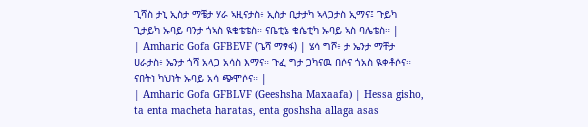ጊሻስ ታኒ ኢስታ ማቼታ ሃራ ኣዚናታስ፥ ኢስታ ቢታታካ ኣላጋታስ ኢማና፤ ጉይካ ጊታይካ ኡባይ ባንታ ጎኣስ ዪቄቴቴስ። ናቤቲኔ ቄሴቲካ ኡባይ ኣስ ባሌቴስ። |
| Amharic Gofa GFBEVF (ጌሻ ማፃፋ) | ሄሳ ግሾ፥ ታ ኤንታ ማቸታ ሀራታስ፥ ኤንታ ጎሻ አላጋ አሳስ እማና። ጉፈ ግታ ጋካናዉ በሶና ጎአስ ዪቀቶሶና። ናበትነ ካህነት ኡባይ አሳ ጭሞሶና። |
| Amharic Gofa GFBLVF (Geeshsha Maxaafa) | Hessa gisho, ta enta macheta haratas, enta goshsha allaga asas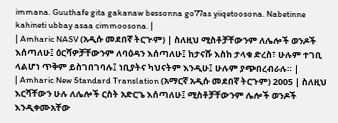immana. Guuthafe gita gakanaw bessonna go77as yiiqetoosona. Nabetinne kahineti ubbay asaa cimmoosona. |
| Amharic NASV (አዲሱ መደበኛ ትርጒም) | ስለዚህ ሚስቶቻቸውንም ለሌሎች ወንዶች እሰጣለሁ፤ ዕርሻዎቻቸውንም ለባዕዳን እሰጣለሁ፤ ከታናሹ እስከ ታላቁ ድረስ፣ ሁሉም ተገቢ ላልሆነ ጥቅም ይስገበገባሉ፤ ነቢያትና ካህናትም እንዲሁ፤ ሁሉም ያጭበረብራሉ። |
| Amharic New Standard Translation (አማርኛ አዲሱ መደበኛ ትርጉም) 2005 | ስለዚህ እርሻቸውን ሁሉ ለሌሎች ርስት አድርጌ እሰጣለሁ፤ ሚስቶቻቸውንም ሌሎች ወንዶች እንዲቀሙአቸው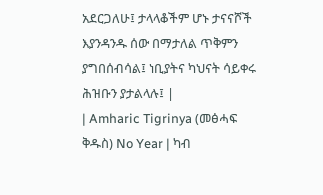አደርጋለሁ፤ ታላላቆችም ሆኑ ታናናሾች እያንዳንዱ ሰው በማታለል ጥቅምን ያግበሰብሳል፤ ነቢያትና ካህናት ሳይቀሩ ሕዝቡን ያታልላሉ፤ |
| Amharic Tigrinya (መፅሓፍ ቅዱስ) No Year | ካብ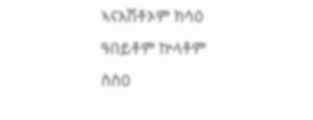ኣናእሽቶኦም ክሳዕ ዓበይቶም ኵላቶም ስስዐ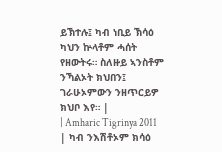ይኽተሉ፤ ካብ ነቢይ ኽሳዕ ካህን ኵላቶም ሓሰት የዘውትሩ። ስለዙይ ኣንስቶም ንኻልኦት ክህበን፤ ገራሁኦምውን ንዘጥርይዎ ክህቦ እየ። |
| Amharic Tigrinya 2011 | ካብ ንእሽቶኦም ክሳዕ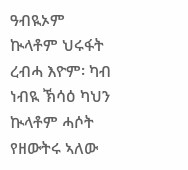ዓብዪኦም ኲላቶም ህሩፋት ረብሓ እዮም፡ ካብ ነብዪ ኽሳዕ ካህን ኲላቶም ሓሶት የዘውትሩ ኣለው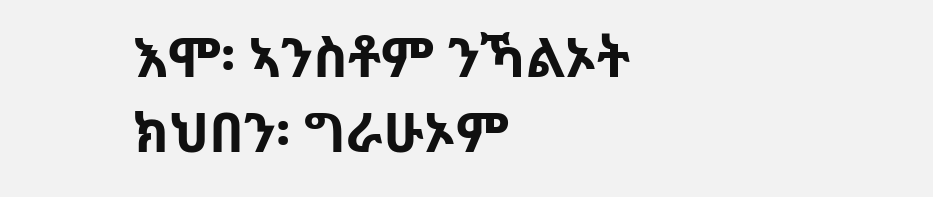እሞ፡ ኣንስቶም ንኻልኦት ክህበን፡ ግራሁኦም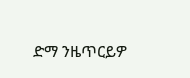ድማ ንዜጥርይዎ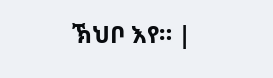ኽህቦ እየ። |